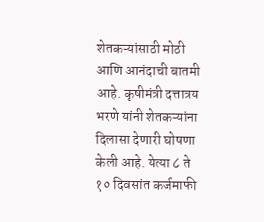शेतकऱ्यांसाठी मोठी आणि आनंदाची बातमी आहे. कृषीमंत्री दत्तात्रय भरणे यांनी शेतकऱ्यांना दिलासा देणारी घोषणा केली आहे. येत्या ८ ते १० दिवसांत कर्जमाफी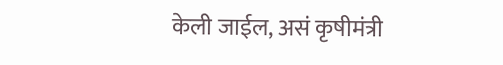केली जाईल, असं कृषीमंत्री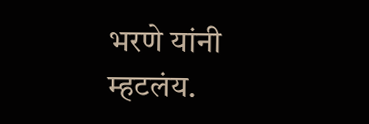भरणे यांनी म्हटलंय.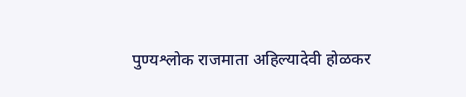पुण्यश्लोक राजमाता अहिल्यादेवी होळकर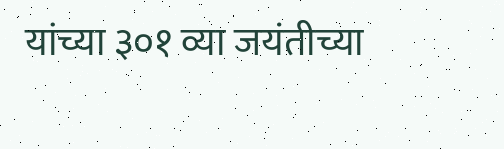यांच्या ३०१ व्या जयंतीच्या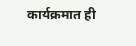कार्यक्रमात ही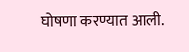घोषणा करण्यात आली.